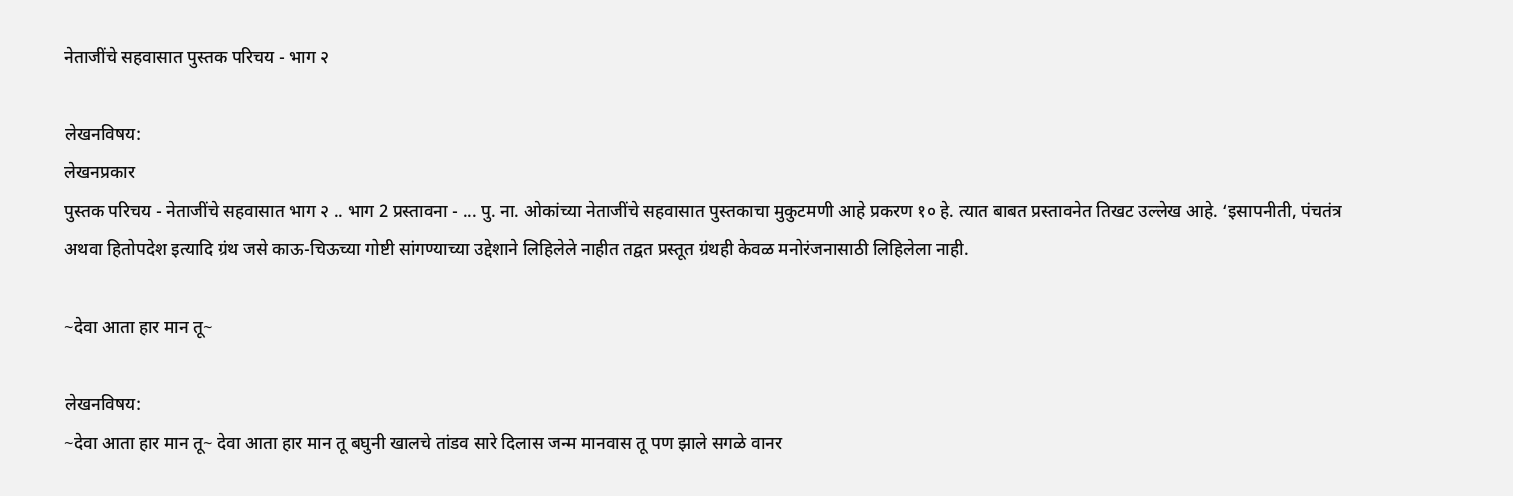नेताजींचे सहवासात पुस्तक परिचय - भाग २

लेखनविषय:
लेखनप्रकार
पुस्तक परिचय - नेताजींचे सहवासात भाग २ .. भाग 2 प्रस्तावना - ... पु. ना. ओकांच्या नेताजींचे सहवासात पुस्तकाचा मुकुटमणी आहे प्रकरण १० हे. त्यात बाबत प्रस्तावनेत तिखट उल्लेख आहे. ‘इसापनीती, पंचतंत्र अथवा हितोपदेश इत्यादि ग्रंथ जसे काऊ-चिऊच्या गोष्टी सांगण्याच्या उद्देशाने लिहिलेले नाहीत तद्वत प्रस्तूत ग्रंथही केवळ मनोरंजनासाठी लिहिलेला नाही.

~देवा आता हार मान तू~

लेखनविषय:
~देवा आता हार मान तू~ देवा आता हार मान तू बघुनी खालचे तांडव सारे दिलास जन्म मानवास तू पण झाले सगळे वानर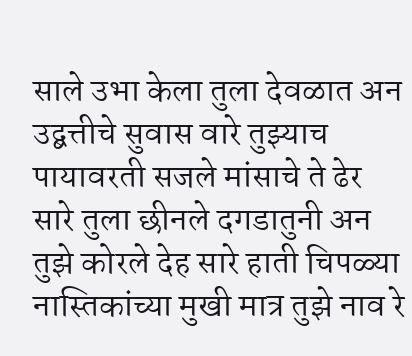साले उभा केला तुला देवळात अन उद्बत्तीचे सुवास वारे तुझ्याच पायावरती सजले मांसाचे ते ढेर सारे तुला छीनले दगडातुनी अन तुझे कोरले देह सारे हाती चिपळ्या नास्तिकांच्या मुखी मात्र तुझे नाव रे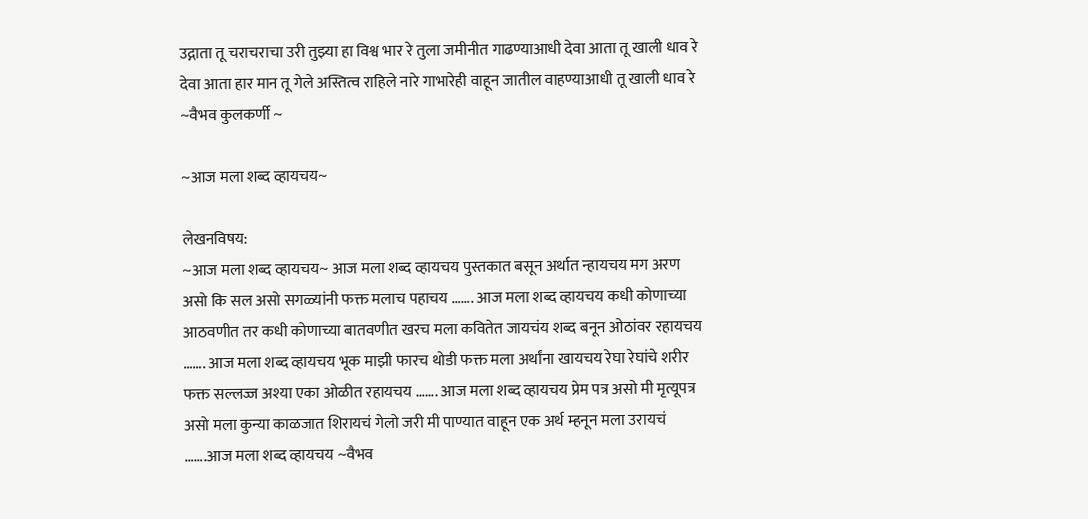उद्गाता तू चराचराचा उरी तुझ्या हा विश्व भार रे तुला जमीनीत गाढण्याआधी देवा आता तू खाली धाव रे देवा आता हार मान तू गेले अस्तित्व राहिले नारे गाभारेही वाहून जातील वाहण्याआधी तू खाली धाव रे ~वैभव कुलकर्णी ~

~आज मला शब्द व्हायचय~

लेखनविषय:
~आज मला शब्द व्हायचय~ आज मला शब्द व्हायचय पुस्तकात बसून अर्थात न्हायचय मग अरण असो कि सल असो सगळ्यांनी फक्त मलाच पहाचय ……. आज मला शब्द व्हायचय कधी कोणाच्या आठवणीत तर कधी कोणाच्या बातवणीत खरच मला कवितेत जायचंय शब्द बनून ओठांवर रहायचय ……. आज मला शब्द व्हायचय भूक माझी फारच थोडी फक्त मला अर्थांना खायचय रेघा रेघांचे शरीर फक्त सल्लज्ज अश्या एका ओळीत रहायचय ……. आज मला शब्द व्हायचय प्रेम पत्र असो मी मृत्यूपत्र असो मला कुन्या काळजात शिरायचं गेलो जरी मी पाण्यात वाहून एक अर्थ म्हनून मला उरायचं …….आज मला शब्द व्हायचय ~वैभव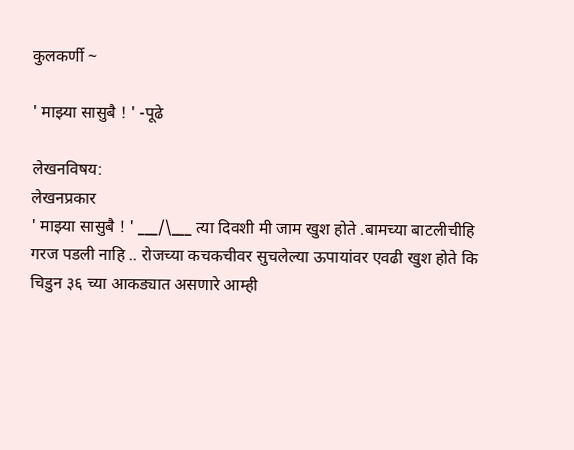कुलकर्णी ~

' माझ्या सासुबै ! ' -पूढे

लेखनविषय:
लेखनप्रकार
' माझ्या सासुबै ! ' ___/\___ त्या दिवशी मी जाम खुश होते .बामच्या बाटलीचीहि गरज पडली नाहि .. रोजच्या कचकचीवर सुचलेल्या ऊपायांवर एवढी खुश होते कि चिडुन ३६ च्या आकड्यात असणारे आम्ही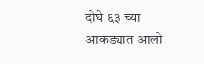दोघे ६३ च्या आकड्यात आलो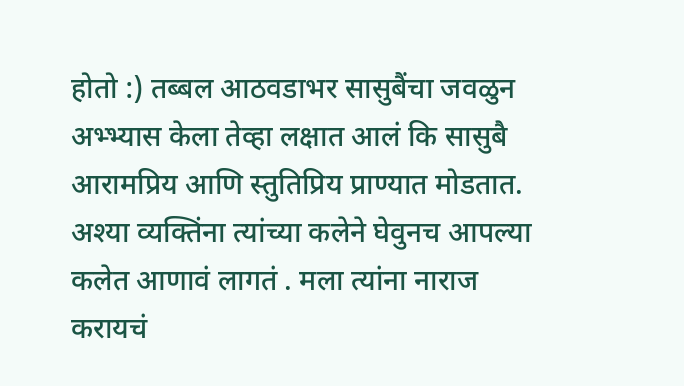होतो :) तब्बल आठवडाभर सासुबैंचा जवळुन अभ्भ्यास केला तेव्हा लक्षात आलं कि सासुबै आरामप्रिय आणि स्तुतिप्रिय प्राण्यात मोडतात. अश्या व्यक्तिंना त्यांच्या कलेने घेवुनच आपल्या कलेत आणावं लागतं . मला त्यांना नाराज करायचं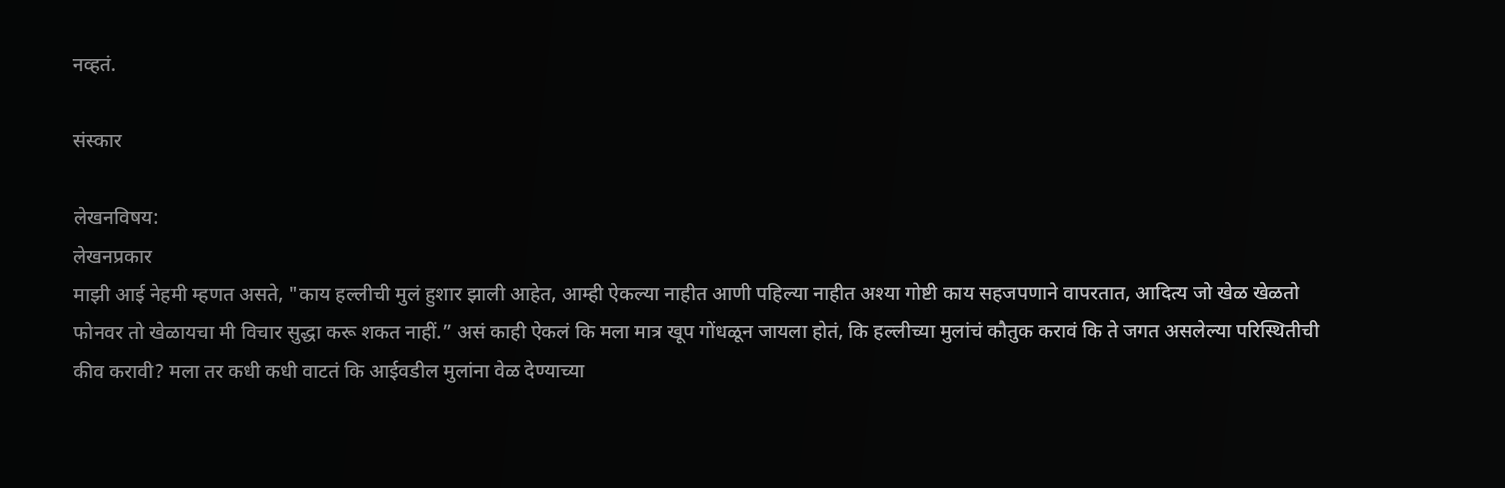नव्हतं.

संस्कार

लेखनविषय:
लेखनप्रकार
माझी आई नेहमी म्हणत असते, "काय हल्लीची मुलं हुशार झाली आहेत, आम्ही ऐकल्या नाहीत आणी पहिल्या नाहीत अश्या गोष्टी काय सहजपणाने वापरतात, आदित्य जो खेळ खेळतो फोनवर तो खेळायचा मी विचार सुद्धा करू शकत नाहीं.” असं काही ऐकलं कि मला मात्र खूप गोंधळून जायला होतं, कि हल्लीच्या मुलांचं कौतुक करावं कि ते जगत असलेल्या परिस्थितीची कीव करावी? मला तर कधी कधी वाटतं कि आईवडील मुलांना वेळ देण्याच्या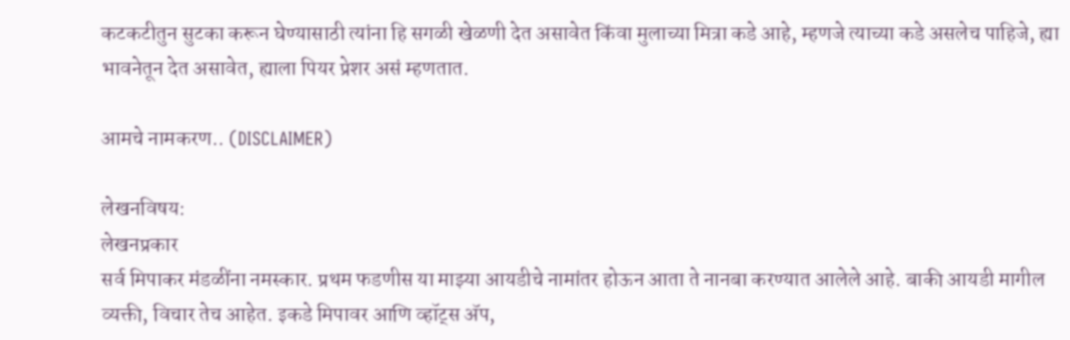कटकटीतुन सुटका करून घेण्यासाठी त्यांना हि सगळी खेळणी देत असावेत किंवा मुलाच्या मित्रा कडे आहे, म्हणजे त्याच्या कडे असलेच पाहिजे, ह्या भावनेतून देत असावेत, ह्याला पियर प्रेशर असं म्हणतात.

आमचे नामकरण.. (DISCLAIMER)

लेखनविषय:
लेखनप्रकार
सर्व मिपाकर मंडळींना नमस्कार. प्रथम फडणीस या माझ्या आयडीचे नामांतर होऊन आता ते नानबा करण्यात आलेले आहे. बाकी आयडी मागील व्यक्ती, विचार तेच आहेत. इकडे मिपावर आणि व्हॉट्स अ‍ॅप,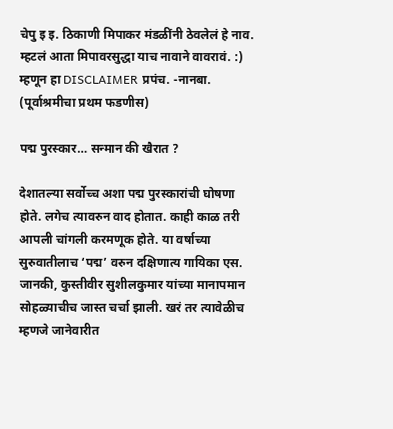चेपु इ इ. ठिकाणी मिपाकर मंडळींनी ठेवलेलं हे नाव. म्हटलं आता मिपावरसुद्धा याच नावाने वावरावं. :) म्हणून हा DISCLAIMER प्रपंच. -नानबा. (पूर्वाश्रमीचा प्रथम फडणीस)

पद्म पुरस्कार… सन्मान की खैरात ?

देशातल्या सर्वोच्च अशा पद्म पुरस्कारांची घोषणा होते. लगेच त्यावरुन वाद होतात. काही काळ तरी आपली चांगली करमणूक होते. या वर्षाच्या सुरुवातीलाच ‘पद्म’ वरुन दक्षिणात्य गायिका एस. जानकी, कुस्तीवीर सुशीलकुमार यांच्या मानापमान सोहळ्याचीच जास्त चर्चा झाली. खरं तर त्यावेळीच म्हणजे जानेवारीत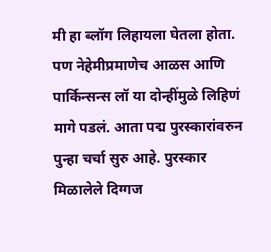मी हा ब्लॉग लिहायला घेतला होता. पण नेहेमीप्रमाणेच आळस आणि पार्किन्सन्स लॉ या दोन्हींमुळे लिहिणं मागे पडलं. आता पद्म पुरस्कारांवरुन पुन्हा चर्चा सुरु आहे. पुरस्कार मिळालेले दिग्गज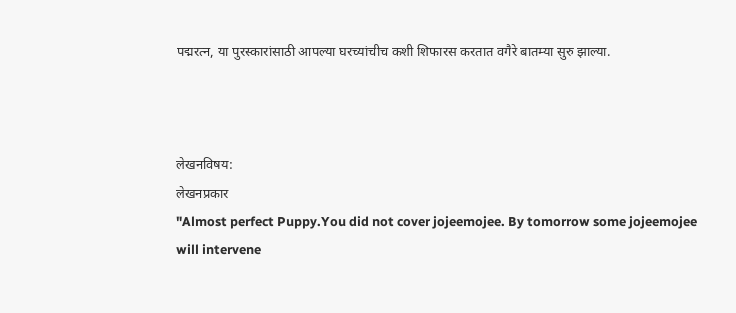पद्मरत्न, या पुरस्कारांसाठी आपल्या घरच्यांचीच कशी शिफारस करतात वगैरे बातम्या सुरु झाल्या.



लेखनविषय:
लेखनप्रकार
"Almost perfect Puppy.You did not cover jojeemojee. By tomorrow some jojeemojee will intervene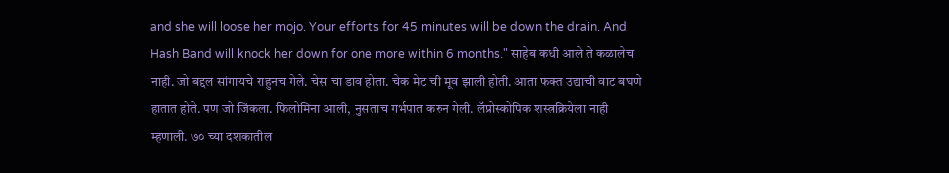and she will loose her mojo. Your efforts for 45 minutes will be down the drain. And Hash Band will knock her down for one more within 6 months." साहेब कधी आले ते कळालेच नाही. जो बद्दल सांगायचे राहुनच गेले. चेस चा डाव होता. चेक मेट ची मूव झाली होती. आता फक्त उद्याची वाट बघणे हातात होते. पण जो जिंकला. फिलोमिना आली, नुसताच गर्भपात करुन गेली. लॅप्रोस्कोपिक शस्त्रक्रियेला नाही म्हणाली. ७० च्या दशकातील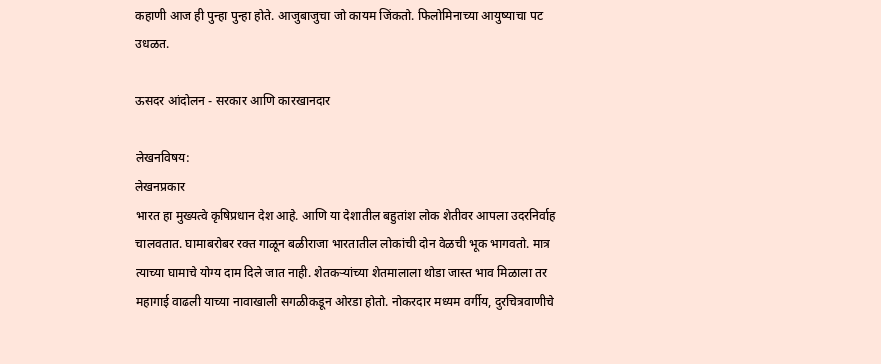कहाणी आज ही पुन्हा पुन्हा होते. आजुबाजुचा जो कायम जिंकतो. फिलोमिनाच्या आयुष्याचा पट उधळत.

ऊसदर आंदोलन - सरकार आणि कारखानदार

लेखनविषय:
लेखनप्रकार
भारत हा मुख्यत्वे कृषिप्रधान देश आहे. आणि या देशातील बहुतांश लोक शेतीवर आपला उदरनिर्वाह चालवतात. घामाबरोबर रक्त गाळून बळीराजा भारतातील लोकांची दोन वेळची भूक भागवतो. मात्र त्याच्या घामाचे योग्य दाम दिले जात नाही. शेतकऱ्यांच्या शेतमालाला थोडा जास्त भाव मिळाला तर महागाई वाढली याच्या नावाखाली सगळीकडून ओरडा होतो. नोकरदार मध्यम वर्गीय, दुरचित्रवाणीचे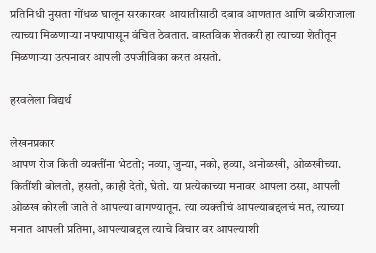प्रतिनिधी नुसता गोंधळ घालून सरकारवर आयातीसाठी दबाव आणतात आणि बळीराजाला त्याच्या मिळणाऱ्या नफ्यापासून वंचित ठेवतात. वास्तविक शेतकरी हा त्याच्या शेतीतून मिळणाऱ्या उत्पनावर आपली उपजीविका करत असतो.

हरवलेला विद्यर्थ

लेखनप्रकार
आपण रोज किती व्यक्तींना भेटतो; नव्या, जुन्या, नको, हव्या, अनोळखी, ओळखीच्या. कितींशी बोलतो, हसतो, काही देतो, घेतो. या प्रत्येकाच्या मनावर आपला ठसा, आपली ओळख कोरली जाते ते आपल्या वागण्यातून. त्या व्यक्तीचं आपल्याबद्दलचं मत, त्याच्या मनात आपली प्रतिमा, आपल्याबद्दल त्याचे विचार वर आपल्याशी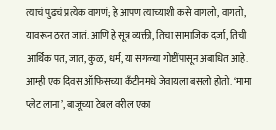त्याचं पुढचं प्रत्येक वागणं; हे आपण त्याच्याशी कसे वागलो, वागतो, यावरून ठरत जातं. आणि हे सूत्र व्यक्ती, तिचा सामाजिक दर्जा, तिची आर्थिक पत, जात, कुळ, धर्म, या सगळ्या गोष्टींपासून अबाधित आहे. आम्ही एक दिवस ऑफिसच्या कॅंटीनमधे जेवायला बसलो होतो. ‘मामा प्लेट लाना’, बाजूच्या टेबल वरील एका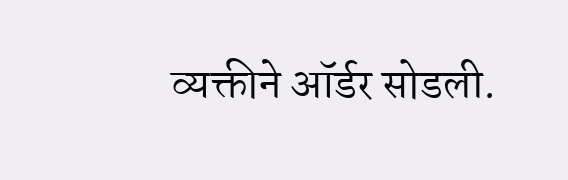व्यक्तीने ऑर्डर सोडली.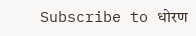Subscribe to धोरण